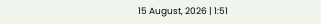15 August, 2026 | 1:51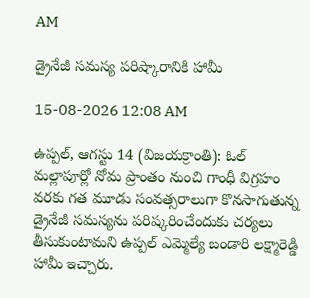AM

డ్రైనేజీ సమస్య పరిష్కారానికి హామీ

15-08-2026 12:08 AM

ఉప్పల్, ఆగస్టు 14 (విజయక్రాంతి): ఓల్ మల్లాపూర్లో నోమ ప్రాంతం నుంచి గాంధీ విగ్రహం వరకు గత మూడు సంవత్సరాలుగా కొనసాగుతున్న డ్రైనేజీ సమస్యను పరిష్కరించేందుకు చర్యలు తీసుకుంటామని ఉప్పల్ ఎమ్మెల్యే బండారి లక్ష్మారెడ్డి హామీ ఇచ్చారు.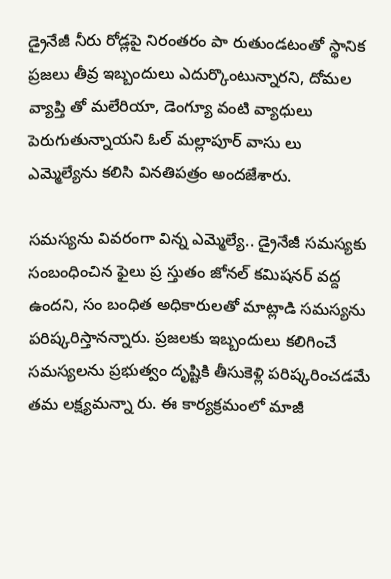డ్రైనేజీ నీరు రోడ్లపై నిరంతరం పా రుతుండటంతో స్థానిక ప్రజలు తీవ్ర ఇబ్బందులు ఎదుర్కొంటున్నారని, దోమల వ్యాప్తి తో మలేరియా, డెంగ్యూ వంటి వ్యాధులు పెరుగుతున్నాయని ఓల్ మల్లాపూర్ వాసు లు ఎమ్మెల్యేను కలిసి వినతిపత్రం అందజేశారు.

సమస్యను వివరంగా విన్న ఎమ్మెల్యే.. డ్రైనేజీ సమస్యకు సంబంధించిన ఫైలు ప్ర స్తుతం జోనల్ కమిషనర్ వద్ద ఉందని, సం బంధిత అధికారులతో మాట్లాడి సమస్యను పరిష్కరిస్తానన్నారు. ప్రజలకు ఇబ్బందులు కలిగించే సమస్యలను ప్రభుత్వం దృష్టికి తీసుకెళ్లి పరిష్కరించడమే తమ లక్ష్యమన్నా రు. ఈ కార్యక్రమంలో మాజీ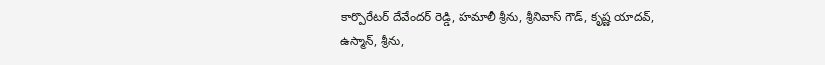కార్పొరేటర్ దేవేందర్ రెడ్డి, హమాలీ శ్రీను, శ్రీనివాస్ గౌడ్, కృష్ణ యాదవ్, ఉస్మాన్, శ్రీను,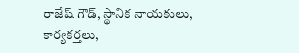రాజేష్ గౌడ్, స్థానిక నాయకులు, కార్యకర్తలు,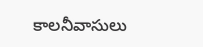కాలనీవాసులు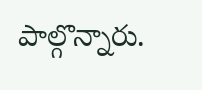పాల్గొన్నారు.